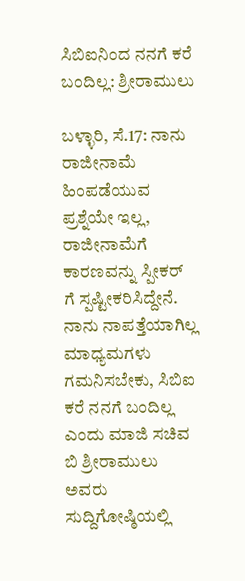ಸಿಬಿಐನಿಂದ ನನಗೆ ಕರೆ ಬಂದಿಲ್ಲ: ಶ್ರೀರಾಮುಲು

ಬಳ್ಳಾರಿ, ಸೆ.17: ನಾನು ರಾಜೀನಾಮೆ ಹಿಂಪಡೆಯುವ ಪ್ರಶ್ನೆಯೇ ಇಲ್ಲ, ರಾಜೀನಾಮೆಗೆ ಕಾರಣವನ್ನು ಸ್ಪೀಕರ್ ಗೆ ಸ್ಪಷ್ಟೀಕರಿಸಿದ್ದೇನೆ. ನಾನು ನಾಪತ್ತೆಯಾಗಿಲ್ಲ ಮಾಧ್ಯಮಗಳು ಗಮನಿಸಬೇಕು, ಸಿಬಿಐ ಕರೆ ನನಗೆ ಬಂದಿಲ್ಲ ಎಂದು ಮಾಜಿ ಸಚಿವ ಬಿ ಶ್ರೀರಾಮುಲು ಅವರು ಸುದ್ದಿಗೋಷ್ಠಿಯಲ್ಲಿ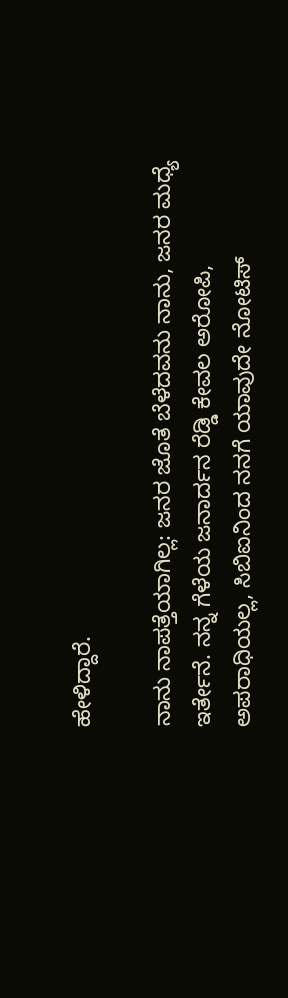ಹೇಳಿದ್ದಾರೆ.

ನಾನು ನಾಪತ್ತೆಯಾಗಿಲ್ಲ: ಜನರ ಜೊತೆ ಬೆಳೆದವನು ನಾನು, ಜನರ ಮಧ್ಯೆ ಇರ್ತೇನೆ. ನನ್ನ ಗೆಳೆಯ ಜನಾರ್ದನ ರೆಡ್ಡಿ ಕೇವಲ ಅರೋಪಿ, ಅಪರಾಧಿಯಲ್ಲ, ಸಿಬಿಐನಿಂದ ನನಗೆ ಯಾವುದೇ ನೋಟಿಸ್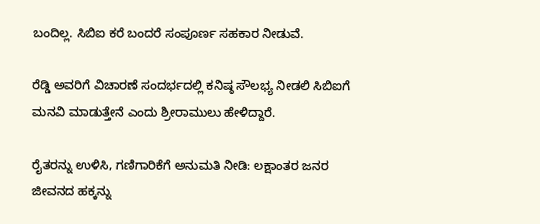ಬಂದಿಲ್ಲ. ಸಿಬಿಐ ಕರೆ ಬಂದರೆ ಸಂಪೂರ್ಣ ಸಹಕಾರ ನೀಡುವೆ.

ರೆಡ್ಡಿ ಅವರಿಗೆ ವಿಚಾರಣೆ ಸಂದರ್ಭದಲ್ಲಿ ಕನಿಷ್ಠ ಸೌಲಭ್ಯ ನೀಡಲಿ ಸಿಬಿಐಗೆ ಮನವಿ ಮಾಡುತ್ತೇನೆ ಎಂದು ಶ್ರೀರಾಮುಲು ಹೇಳಿದ್ದಾರೆ.

ರೈತರನ್ನು ಉಳಿಸಿ, ಗಣಿಗಾರಿಕೆಗೆ ಅನುಮತಿ ನೀಡಿ: ಲಕ್ಷಾಂತರ ಜನರ ಜೀವನದ ಹಕ್ಕನ್ನು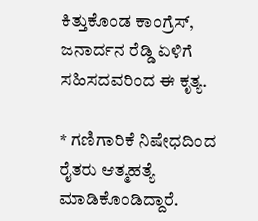ಕಿತ್ತುಕೊಂಡ ಕಾಂಗ್ರೆಸ್, ಜನಾರ್ದನ ರೆಡ್ಡಿ ಏಳಿಗೆ ಸಹಿಸದವರಿಂದ ಈ ಕೃತ್ಯ.

* ಗಣಿಗಾರಿಕೆ ನಿಷೇಧದಿಂದ ರೈತರು ಆತ್ಮಹತ್ಯೆ ಮಾಡಿಕೊಂಡಿದ್ದಾರೆ.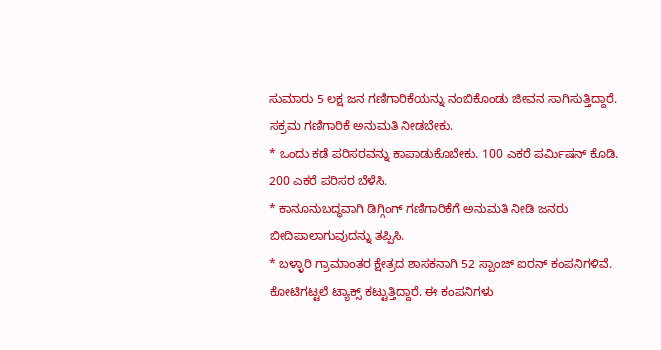ಸುಮಾರು 5 ಲಕ್ಷ ಜನ ಗಣಿಗಾರಿಕೆಯನ್ನು ನಂಬಿಕೊಂಡು ಜೀವನ ಸಾಗಿಸುತ್ತಿದ್ದಾರೆ. ಸಕ್ರಮ ಗಣಿಗಾರಿಕೆ ಅನುಮತಿ ನೀಡಬೇಕು.
* ಒಂದು ಕಡೆ ಪರಿಸರವನ್ನು ಕಾಪಾಡುಕೊಬೇಕು. 100 ಎಕರೆ ಪರ್ಮಿಷನ್ ಕೊಡಿ. 200 ಎಕರೆ ಪರಿಸರ ಬೆಳೆಸಿ.
* ಕಾನೂನುಬದ್ಧವಾಗಿ ಡಿಗ್ಗಿಂಗ್ ಗಣಿಗಾರಿಕೆಗೆ ಅನುಮತಿ ನೀಡಿ ಜನರು ಬೀದಿಪಾಲಾಗುವುದನ್ನು ತಪ್ಪಿಸಿ.
* ಬಳ್ಳಾರಿ ಗ್ರಾಮಾಂತರ ಕ್ಷೇತ್ರದ ಶಾಸಕನಾಗಿ 52 ಸ್ಪಾಂಜ್ ಐರನ್ ಕಂಪನಿಗಳಿವೆ. ಕೋಟಿಗಟ್ಟಲೆ ಟ್ಯಾಕ್ಸ್ ಕಟ್ಟುತ್ತಿದ್ದಾರೆ. ಈ ಕಂಪನಿಗಳು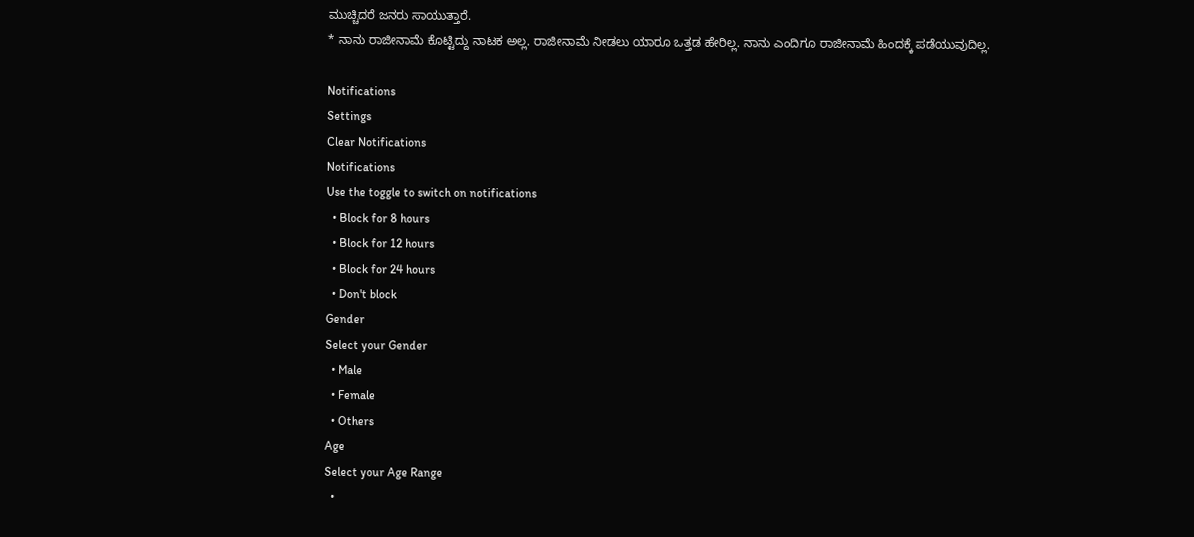ಮುಚ್ಚಿದರೆ ಜನರು ಸಾಯುತ್ತಾರೆ.
* ನಾನು ರಾಜೀನಾಮೆ ಕೊಟ್ಟಿದ್ದು ನಾಟಕ ಅಲ್ಲ. ರಾಜೀನಾಮೆ ನೀಡಲು ಯಾರೂ ಒತ್ತಡ ಹೇರಿಲ್ಲ. ನಾನು ಎಂದಿಗೂ ರಾಜೀನಾಮೆ ಹಿಂದಕ್ಕೆ ಪಡೆಯುವುದಿಲ್ಲ.

Notifications
Settings
Clear Notifications
Notifications
Use the toggle to switch on notifications
  • Block for 8 hours
  • Block for 12 hours
  • Block for 24 hours
  • Don't block
Gender
Select your Gender
  • Male
  • Female
  • Others
Age
Select your Age Range
  •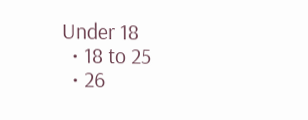Under 18
  • 18 to 25
  • 26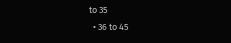to 35
  • 36 to 45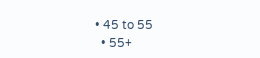• 45 to 55
  • 55+